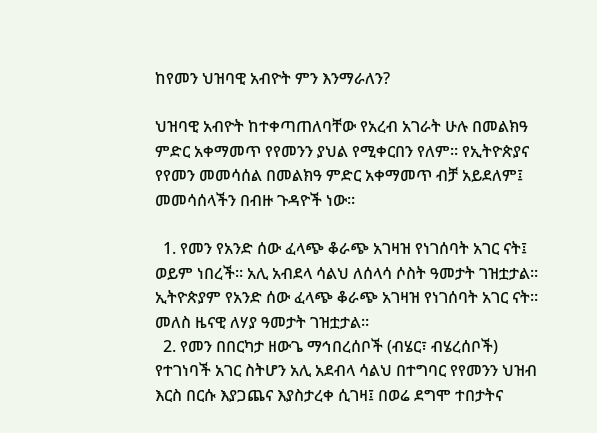ከየመን ህዝባዊ አብዮት ምን እንማራለን?

ህዝባዊ አብዮት ከተቀጣጠለባቸው የአረብ አገራት ሁሉ በመልክዓ ምድር አቀማመጥ የየመንን ያህል የሚቀርበን የለም። የኢትዮጵያና የየመን መመሳሰል በመልክዓ ምድር አቀማመጥ ብቻ አይደለም፤ መመሳሰላችን በብዙ ጉዳዮች ነው።

  1. የመን የአንድ ሰው ፈላጭ ቆራጭ አገዛዝ የነገሰባት አገር ናት፤ ወይም ነበረች። አሊ አብደላ ሳልህ ለሰላሳ ሶስት ዓመታት ገዝቷታል። ኢትዮጵያም የአንድ ሰው ፈላጭ ቆራጭ አገዛዝ የነገሰባት አገር ናት። መለስ ዜናዊ ለሃያ ዓመታት ገዝቷታል።
  2. የመን በበርካታ ዘውጌ ማኅበረሰቦች (ብሄር፣ ብሄረሰቦች) የተገነባች አገር ስትሆን አሊ አደብላ ሳልህ በተግባር የየመንን ህዝብ እርስ በርሱ እያጋጨና እያስታረቀ ሲገዛ፤ በወሬ ደግሞ ተበታትና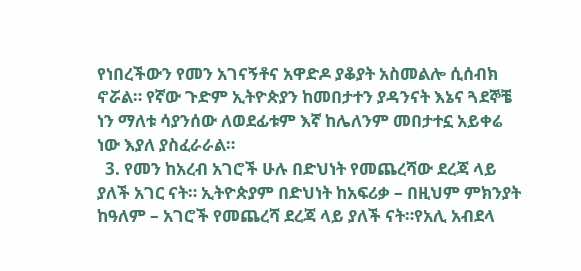የነበረችውን የመን አገናኝቶና አዋድዶ ያቆያት አስመልሎ ሲሰብክ ኖሯል። የኛው ጉድም ኢትዮጵያን ከመበታተን ያዳንናት እኔና ጓደኞቼ ነን ማለቱ ሳያንሰው ለወደፊቱም እኛ ከሌለንም መበታተኗ አይቀሬ ነው እያለ ያስፈራራል።
  3. የመን ከአረብ አገሮች ሁሉ በድህነት የመጨረሻው ደረጃ ላይ ያለች አገር ናት። ኢትዮጵያም በድህነት ከአፍሪቃ – በዚህም ምክንያት ከዓለም – አገሮች የመጨረሻ ደረጃ ላይ ያለች ናት።የአሊ አብደላ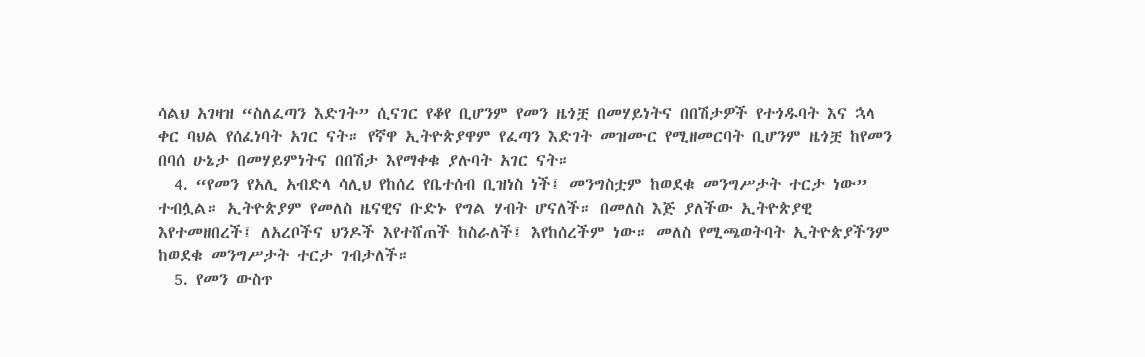ሳልህ አገዛዝ “ስለፈጣን እድገት” ሲናገር የቆየ ቢሆንም የመን ዜጎቿ በመሃይነትና በበሽታዎች የተጎዱባት እና ኋላ ቀር ባህል የሰፈነባት አገር ናት። የኛዋ ኢትዮጵያዋም የፈጣን እድገት መዝሙር የሚዘመርባት ቢሆንም ዜጎቿ ከየመን በባሰ ሁኔታ በመሃይምነትና በበሽታ እየማቀቁ ያሉባት አገር ናት።
  4. “የመን የአሊ አብድላ ሳሊህ የከሰረ የቤተሰብ ቢዝነስ ነች፤ መንግስቷም ከወደቁ መንግሥታት ተርታ ነው” ተብሏል። ኢትዮጵያም የመለስ ዜናዊና ቡድኑ የግል ሃብት ሆናለች። በመለስ እጅ ያለችው ኢትዮጵያዊ እየተመዘበረች፤ ለአረቦችና ህንዶች እየተሸጠች ከስራለች፤ እየከሰረችም ነው። መለስ የሚጫወትባት ኢትዮጵያችንም ከወደቁ መንግሥታት ተርታ ገብታለች።
  5. የመን ውስጥ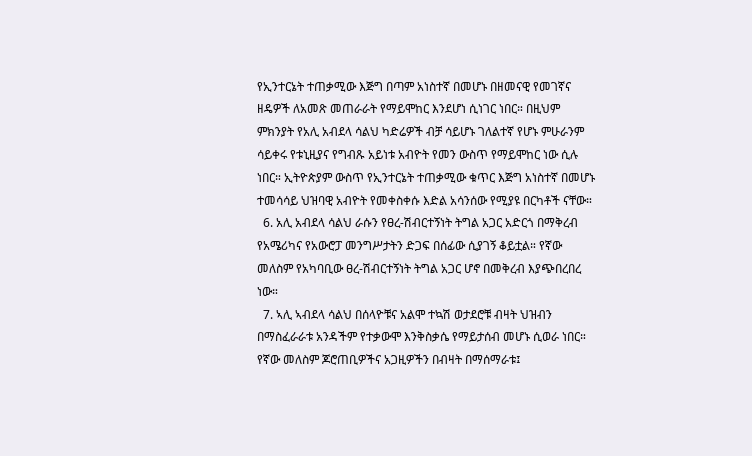የኢንተርኔት ተጠቃሚው እጅግ በጣም አነስተኛ በመሆኑ በዘመናዊ የመገኛና ዘዴዎች ለአመጽ መጠራራት የማይሞከር እንደሆነ ሲነገር ነበር። በዚህም ምክንያት የአሊ አብደላ ሳልህ ካድሬዎች ብቻ ሳይሆኑ ገለልተኛ የሆኑ ምሁራንም ሳይቀሩ የቱኒዚያና የግብጹ አይነቱ አብዮት የመን ውስጥ የማይሞከር ነው ሲሉ ነበር። ኢትዮጵያም ውስጥ የኢንተርኔት ተጠቃሚው ቁጥር እጅግ አነስተኛ በመሆኑ ተመሳሳይ ህዝባዊ አብዮት የመቀስቀሱ እድል አሳንሰው የሚያዩ በርካቶች ናቸው።
  6. አሊ አብደላ ሳልህ ራሱን የፀረ-ሽብርተኝነት ትግል አጋር አድርጎ በማቅረብ የአሜሪካና የአውሮፓ መንግሥታትን ድጋፍ በሰፊው ሲያገኝ ቆይቷል። የኛው መለስም የአካባቢው ፀረ-ሽብርተኝነት ትግል አጋር ሆኖ በመቅረብ እያጭበረበረ ነው።
  7. ኣሊ ኣብደላ ሳልህ በሰላዮቹና አልሞ ተኳሽ ወታደሮቹ ብዛት ህዝብን በማስፈራራቱ አንዳችም የተቃውሞ እንቅስቃሴ የማይታሰብ መሆኑ ሲወራ ነበር። የኛው መለስም ጆሮጠቢዎችና አጋዚዎችን በብዛት በማሰማራቱ፤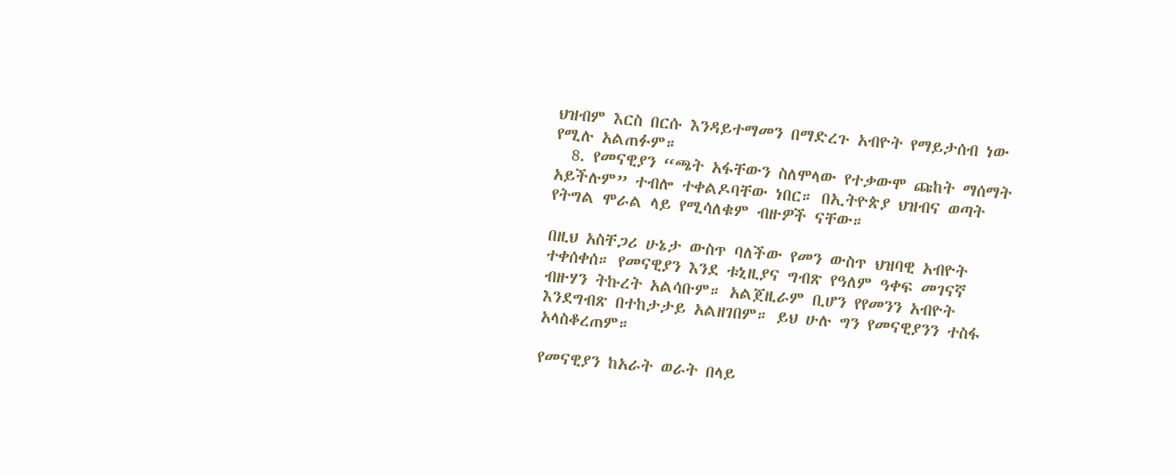ህዝብም እርስ በርሱ እንዳይተማመን በማድረጉ አብዮት የማይታሰብ ነው የሚሉ አልጠፉም።
  8. የመናዊያን “ጫት አፋቸውን ስለሞላው የተቃውሞ ጩከት ማሰማት አይችሉም” ተብሎ ተቀልዶባቸው ነበር። በኢትዮጵያ ህዝብና ወጣት የትግል ሞራል ላይ የሚሳለቁም ብዙዎች ናቸው።

በዚህ አስቸጋሪ ሁኔታ ውስጥ ባለችው የመን ውስጥ ህዝባዊ አብዮት ተቀሰቀሰ። የመናዊያን እንደ ቱኒዚያና ግብጽ የዓለም ዓቀፍ መገናኛ ብዙሃን ትኩረት አልሳቡም። አልጀዚራም ቢሆን የየመንን አብዮት እንደግብጽ በተከታታይ አልዘገበም። ይህ ሁሉ ግን የመናዊያንን ተስፋ አላስቆረጠም።

የመናዊያን ከአራት ወራት በላይ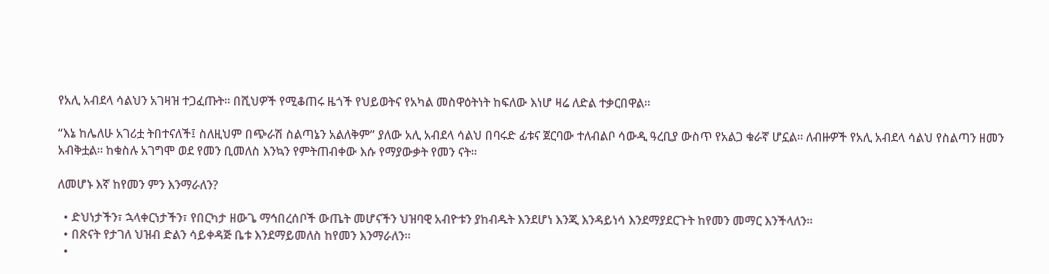የአሊ አብደላ ሳልህን አገዛዝ ተጋፈጡት። በሺህዎች የሚቆጠሩ ዜጎች የህይወትና የአካል መስዋዕትነት ከፍለው እነሆ ዛሬ ለድል ተቃርበዋል።

“እኔ ከሌለሁ አገሪቷ ትበተናለች፤ ስለዚህም በጭራሽ ስልጣኔን አልለቅም” ያለው አሊ አብደላ ሳልህ በባሩድ ፊቱና ጀርባው ተለብልቦ ሳውዲ ዓረቢያ ውስጥ የአልጋ ቁራኛ ሆኗል። ለብዙዎች የአሊ አብደላ ሳልህ የስልጣን ዘመን አብቅቷል። ከቁስሉ አገግሞ ወደ የመን ቢመለስ እንኳን የምትጠብቀው እሱ የማያውቃት የመን ናት።

ለመሆኑ እኛ ከየመን ምን እንማራለን?

  • ድህነታችን፣ ኋላቀርነታችን፣ የበርካታ ዘውጌ ማኅበረሰቦች ውጤት መሆናችን ህዝባዊ አብዮቱን ያከብዱት እንደሆነ እንጂ እንዳይነሳ እንደማያደርጉት ከየመን መማር እንችላለን።
  • በጽናት የታገለ ህዝብ ድልን ሳይቀዳጅ ቤቱ እንደማይመለስ ከየመን እንማራለን።
  •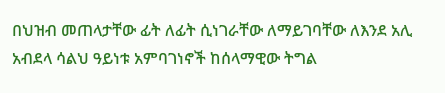በህዝብ መጠላታቸው ፊት ለፊት ሲነገራቸው ለማይገባቸው ለእንደ አሊ አብደላ ሳልህ ዓይነቱ አምባገነኖች ከሰላማዊው ትግል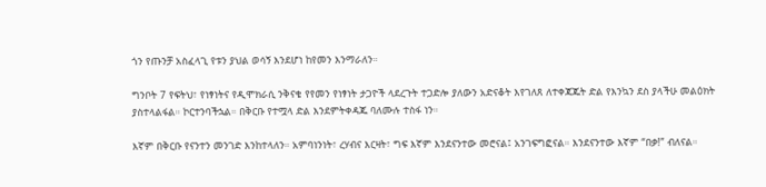ጎን የጡንቻ አስፈላጊ የቱን ያህል ወሳኝ እንደሆነ ከየመን እንማራለን።

ግንቦት 7 የፍትህ፣ የነፃነትና የዲሞክራሲ ንቅናቄ የየመን የነፃነት ታጋዮች ላደረጉት ተጋድሎ ያለውን አድናቆት እየገለጸ ለተቀጃጁት ድል የእንኳን ደስ ያላችሁ መልዕክት ያስተላልፋል። ኮርተንባችኋል። በቅርቡ የተሟላ ድል እንደምትቀዳጁ ባለሙሉ ተስፋ ነን።

እኛም በቅርቡ የናንተን መንገድ እንከተላለን። አምባነንነት፣ ረሃብና እርዛት፣ ግፍ እኛም እንደናንተው መሮናል፤ አንገፍግፎናል። እንደናንተው እኛም “በቃ!” ብለናል።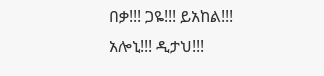በቃ!!! ጋዬ!!! ይአከል!!! አሎኒ!!! ዲታህ!!!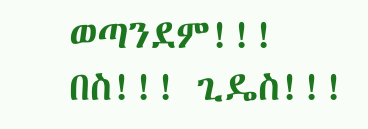ወጣንደም!!! በስ!!! ጊዴስ!!!